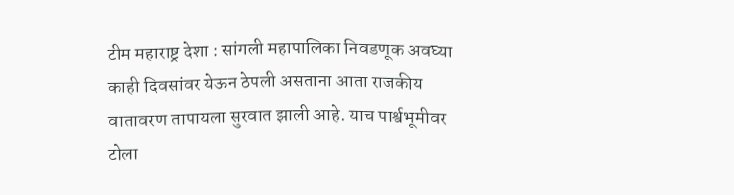टीम महाराष्ट्र देशा : सांगली महापालिका निवडणूक अवघ्या काही दिवसांवर येऊन ठेपली असताना आता राजकीय वातावरण तापायला सुरवात झाली आहे. याच पार्श्वभूमीवर टोला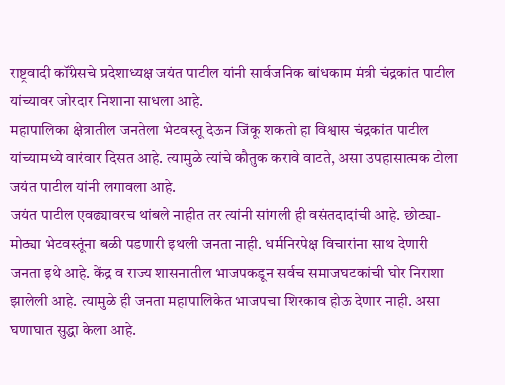राष्ट्रवादी कॉंग्रेसचे प्रदेशाध्यक्ष जयंत पाटील यांनी सार्वजनिक बांधकाम मंत्री चंद्रकांत पाटील यांच्यावर जोरदार निशाना साधला आहे.
महापालिका क्षेत्रातील जनतेला भेटवस्तू देऊन जिंकू शकतो हा विश्वास चंद्रकांत पाटील यांच्यामध्ये वारंवार दिसत आहे. त्यामुळे त्यांचे कौतुक करावे वाटते, असा उपहासात्मक टोला जयंत पाटील यांनी लगावला आहे.
जयंत पाटील एवढ्यावरच थांबले नाहीत तर त्यांनी सांगली ही वसंतदादांची आहे. छोट्या-मोठ्या भेटवस्तूंना बळी पडणारी इथली जनता नाही. धर्मनिरपेक्ष विचारांना साथ देणारी जनता इथे आहे. केंद्र व राज्य शासनातील भाजपकडून सर्वच समाजघटकांची घोर निराशा झालेली आहे. त्यामुळे ही जनता महापालिकेत भाजपचा शिरकाव होऊ देणार नाही. असा घणाघात सुद्धा केला आहे.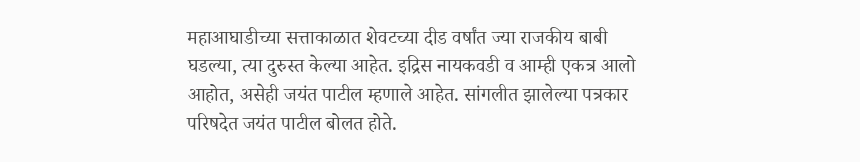महाआघाडीच्या सत्ताकाळात शेवटच्या दीड वर्षांत ज्या राजकीय बाबी घडल्या, त्या दुरुस्त केल्या आहेत. इद्रिस नायकवडी व आम्ही एकत्र आलो आहोत, असेही जयंत पाटील म्हणाले आहेत. सांगलीत झालेल्या पत्रकार परिषदेत जयंत पाटील बोलत होते.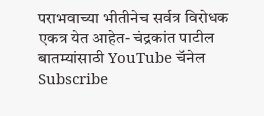पराभवाच्या भीतीनेच सर्वत्र विरोधक एकत्र येत आहेत- चंद्रकांत पाटील
बातम्यांसाठी YouTube चॅनेल Subscribe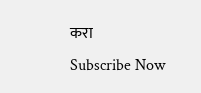करा
Subscribe Now